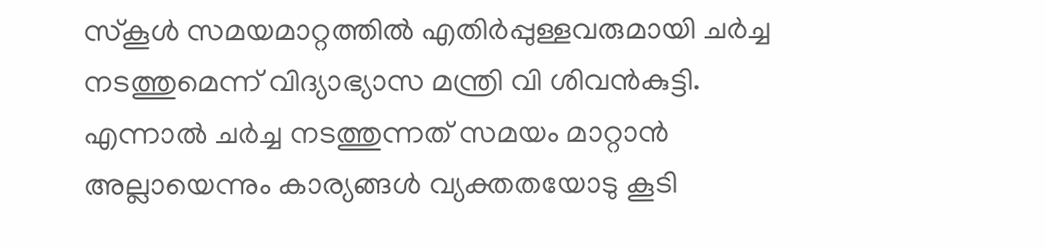സ്കൂൾ സമയമാറ്റത്തിൽ എതിർപ്പുള്ളവരുമായി ചർച്ച നടത്തുമെന്ന് വിദ്യാഭ്യാസ മന്ത്രി വി ശിവൻകുട്ടി. എന്നാൽ ചർച്ച നടത്തുന്നത് സമയം മാറ്റാൻ അല്ലായെന്നും കാര്യങ്ങൾ വ്യക്തതയോടു കൂടി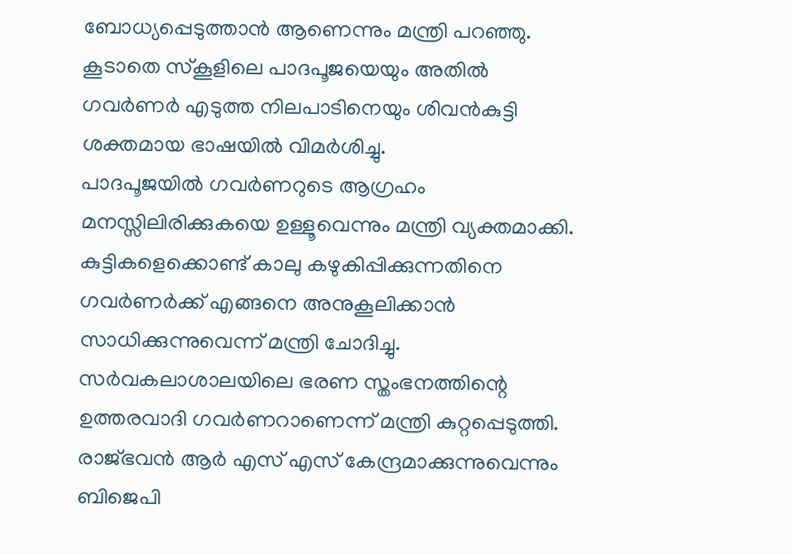ബോധ്യപ്പെടുത്താൻ ആണെന്നും മന്ത്രി പറഞ്ഞു. കൂടാതെ സ്കൂളിലെ പാദപൂജയെയും അതിൽ ഗവർണർ എടുത്ത നിലപാടിനെയും ശിവൻകുട്ടി ശക്തമായ ഭാഷയിൽ വിമർശിച്ചു.
പാദപൂജയിൽ ഗവർണറുടെ ആഗ്രഹം മനസ്സിലിരിക്കുകയെ ഉള്ളൂവെന്നും മന്ത്രി വ്യക്തമാക്കി. കുട്ടികളെക്കൊണ്ട് കാലു കഴുകിപ്പിക്കുന്നതിനെ ഗവർണർക്ക് എങ്ങനെ അനുകൂലിക്കാൻ സാധിക്കുന്നുവെന്ന് മന്ത്രി ചോദിച്ചു. സർവകലാശാലയിലെ ഭരണ സ്തംഭനത്തിന്റെ ഉത്തരവാദി ഗവർണറാണെന്ന് മന്ത്രി കുറ്റപ്പെടുത്തി. രാജ്ഭവൻ ആർ എസ് എസ് കേന്ദ്രമാക്കുന്നുവെന്നും ബിജെപി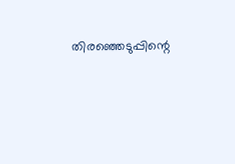തിരഞ്ഞെടുപ്പിന്റെ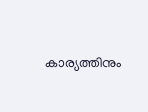കാര്യത്തിനും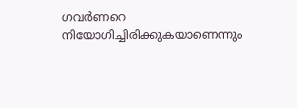ഗവർണറെ നിയോഗിച്ചിരിക്കുകയാണെന്നും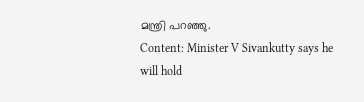മന്ത്രി പറഞ്ഞു.
Content: Minister V Sivankutty says he will hold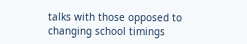talks with those opposed to changing school timings